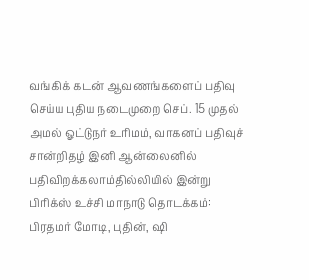வங்கிக் கடன் ஆவணங்களைப் பதிவு செய்ய புதிய நடைமுறை செப். 15 முதல் அமல் ஓட்டுநர் உரிமம், வாகனப் பதிவுச் சான்றிதழ் இனி ஆன்லைனில் பதிவிறக்கலாம்தில்லியில் இன்று பிரிக்ஸ் உச்சி மாநாடு தொடக்கம்: பிரதமர் மோடி, புதின், ஷி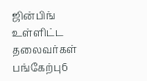ஜின்பிங் உள்ளிட்ட தலைவர்கள் பங்கேற்பு6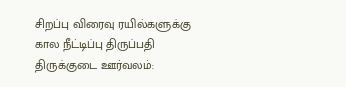சிறப்பு விரைவு ரயில்களுக்கு கால நீட்டிப்பு திருப்பதி திருக்குடை ஊர்வலம்: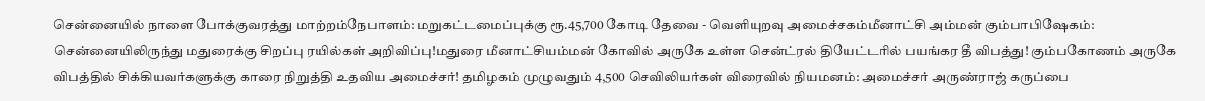சென்னையில் நாளை போக்குவரத்து மாற்றம்நேபாளம்: மறுகட்டமைப்புக்கு ரூ.45,700 கோடி தேவை - வெளியுறவு அமைச்சகம்மீனாட்சி அம்மன் கும்பாபிஷேகம்: சென்னையிலிருந்து மதுரைக்கு சிறப்பு ரயில்கள் அறிவிப்பு!மதுரை மீனாட்சியம்மன் கோவில் அருகே உள்ள சென்ட்ரல் தியேட்டரில் பயங்கர தீ விபத்து! கும்பகோணம் அருகே விபத்தில் சிக்கியவர்களுக்கு காரை நிறுத்தி உதவிய அமைச்சர்! தமிழகம் முழுவதும் 4,500 செவிலியர்கள் விரைவில் நியமனம்: அமைச்சர் அருண்ராஜ் கருப்பை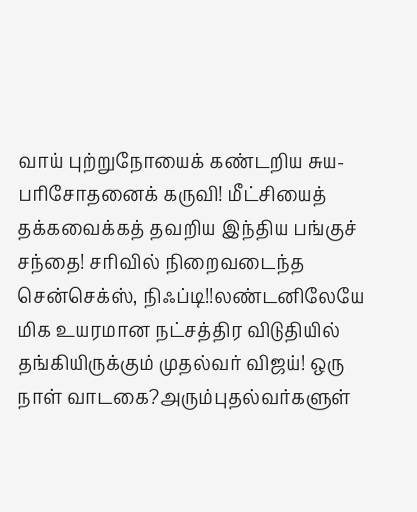வாய் புற்றுநோயைக் கண்டறிய சுய-பரிசோதனைக் கருவி! மீட்சியைத் தக்கவைக்கத் தவறிய இந்திய பங்குச் சந்தை! சரிவில் நிறைவடைந்த சென்செக்ஸ், நிஃப்டி!!லண்டனிலேயே மிக உயரமான நட்சத்திர விடுதியில் தங்கியிருக்கும் முதல்வர் விஜய்! ஒரு நாள் வாடகை?அரும்புதல்வர்களுள்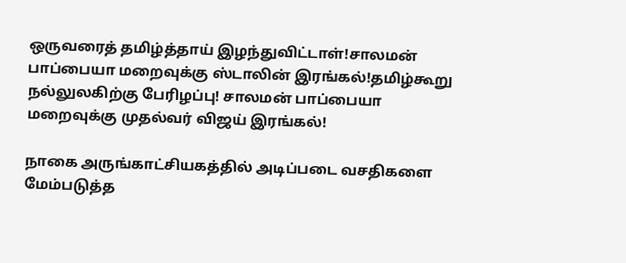ஒருவரைத் தமிழ்த்தாய் இழந்துவிட்டாள்!சாலமன் பாப்பையா மறைவுக்கு ஸ்டாலின் இரங்கல்!தமிழ்கூறு நல்லுலகிற்கு பேரிழப்பு! சாலமன் பாப்பையா மறைவுக்கு முதல்வர் விஜய் இரங்கல்!

நாகை அருங்காட்சியகத்தில் அடிப்படை வசதிகளை மேம்படுத்த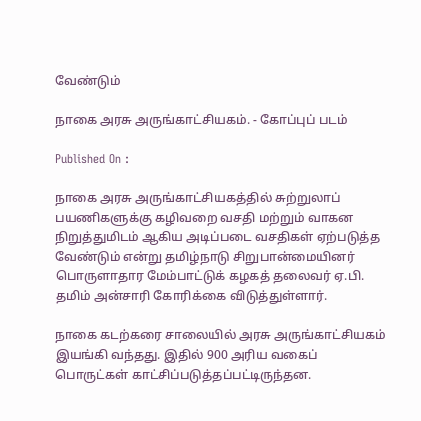வேண்டும்

நாகை அரசு அருங்காட்சியகம். - கோப்புப் படம்

Published On :

நாகை அரசு அருங்காட்சியகத்தில் சுற்றுலாப் பயணிகளுக்கு கழிவறை வசதி மற்றும் வாகன நிறுத்துமிடம் ஆகிய அடிப்படை வசதிகள் ஏற்படுத்த வேண்டும் என்று தமிழ்நாடு சிறுபான்மையினர் பொருளாதார மேம்பாட்டுக் கழகத் தலைவர் ஏ.பி. தமிம் அன்சாரி கோரிக்கை விடுத்துள்ளார்.

நாகை கடற்கரை சாலையில் அரசு அருங்காட்சியகம் இயங்கி வந்தது. இதில் 900 அரிய வகைப் பொருட்கள் காட்சிப்படுத்தப்பட்டிருந்தன.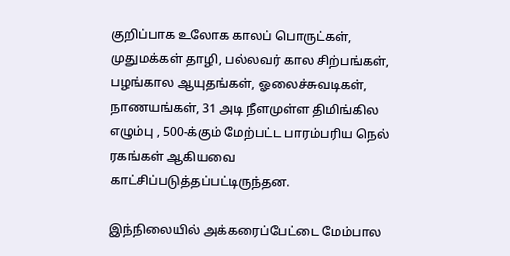குறிப்பாக உலோக காலப் பொருட்கள், முதுமக்கள் தாழி, பல்லவர் கால சிற்பங்கள், பழங்கால ஆயுதங்கள், ஓலைச்சுவடிகள், நாணயங்கள், 31 அடி நீளமுள்ள திமிங்கில எழும்பு , 500-க்கும் மேற்பட்ட பாரம்பரிய நெல் ரகங்கள் ஆகியவை காட்சிப்படுத்தப்பட்டிருந்தன.

இந்நிலையில் அக்கரைப்பேட்டை மேம்பால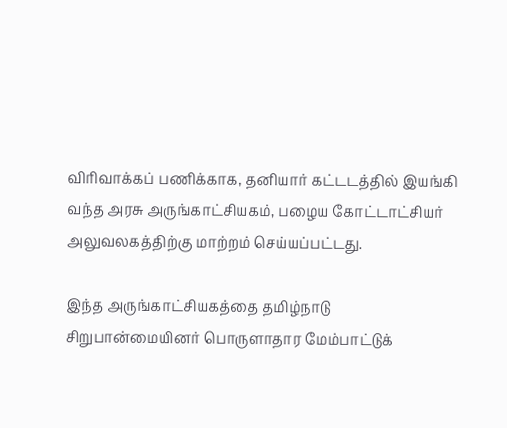விரிவாக்கப் பணிக்காக, தனியார் கட்டடத்தில் இயங்கி வந்த அரசு அருங்காட்சியகம், பழைய கோட்டாட்சியர் அலுவலகத்திற்கு மாற்றம் செய்யப்பட்டது.

இந்த அருங்காட்சியகத்தை தமிழ்நாடு சிறுபான்மையினர் பொருளாதார மேம்பாட்டுக்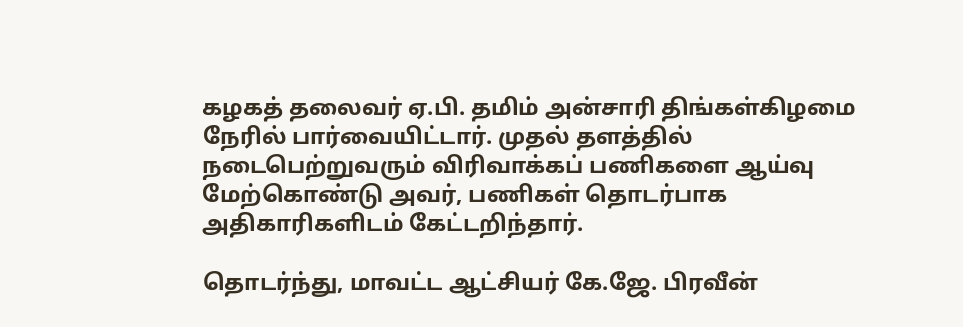கழகத் தலைவர் ஏ.பி. தமிம் அன்சாரி திங்கள்கிழமை நேரில் பார்வையிட்டார். முதல் தளத்தில் நடைபெற்றுவரும் விரிவாக்கப் பணிகளை ஆய்வு மேற்கொண்டு அவர், பணிகள் தொடர்பாக அதிகாரிகளிடம் கேட்டறிந்தார்.

தொடர்ந்து, மாவட்ட ஆட்சியர் கே.ஜே. பிரவீன்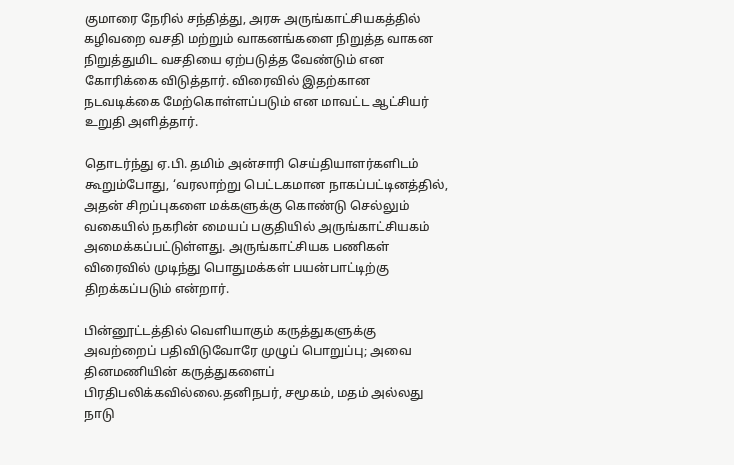குமாரை நேரில் சந்தித்து, அரசு அருங்காட்சியகத்தில் கழிவறை வசதி மற்றும் வாகனங்களை நிறுத்த வாகன நிறுத்துமிட வசதியை ஏற்படுத்த வேண்டும் என கோரிக்கை விடுத்தார். விரைவில் இதற்கான நடவடிக்கை மேற்கொள்ளப்படும் என மாவட்ட ஆட்சியர் உறுதி அளித்தார்.

தொடர்ந்து ஏ.பி. தமிம் அன்சாரி செய்தியாளர்களிடம் கூறும்போது, ‘வரலாற்று பெட்டகமான நாகப்பட்டினத்தில், அதன் சிறப்புகளை மக்களுக்கு கொண்டு செல்லும் வகையில் நகரின் மையப் பகுதியில் அருங்காட்சியகம் அமைக்கப்பட்டுள்ளது. அருங்காட்சியக பணிகள் விரைவில் முடிந்து பொதுமக்கள் பயன்பாட்டிற்கு திறக்கப்படும் என்றார்.

பின்னூட்டத்தில் வெளியாகும் கருத்துகளுக்கு அவற்றைப் பதிவிடுவோரே முழுப் பொறுப்பு; அவை தினமணியின் கருத்துகளைப் பிரதிபலிக்கவில்லை.தனிநபர், சமூகம், மதம் அல்லது நாடு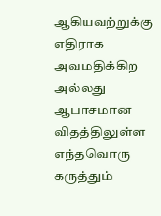ஆகியவற்றுக்கு எதிராக அவமதிக்கிற அல்லது ஆபாசமான விதத்திலுள்ள எந்தவொரு கருத்தும்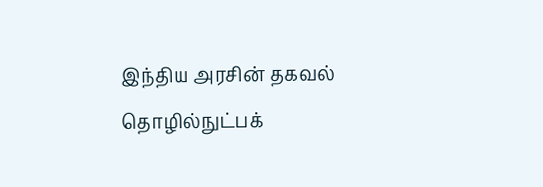இந்திய அரசின் தகவல் தொழில்நுட்பக்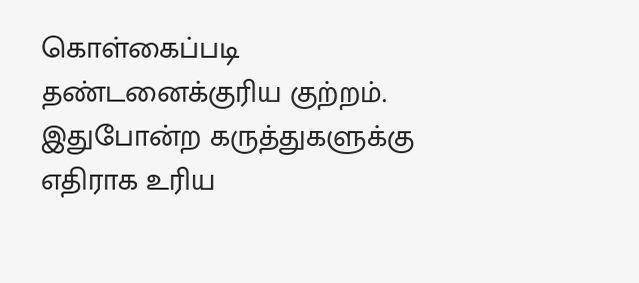கொள்கைப்படி தண்டனைக்குரிய குற்றம். இதுபோன்ற கருத்துகளுக்கு எதிராக உரிய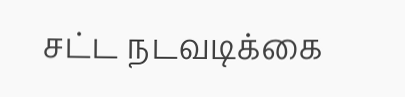சட்ட நடவடிக்கை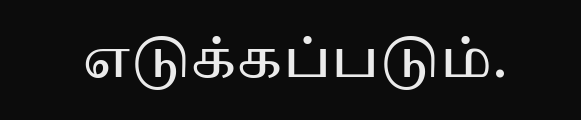எடுக்கப்படும்.